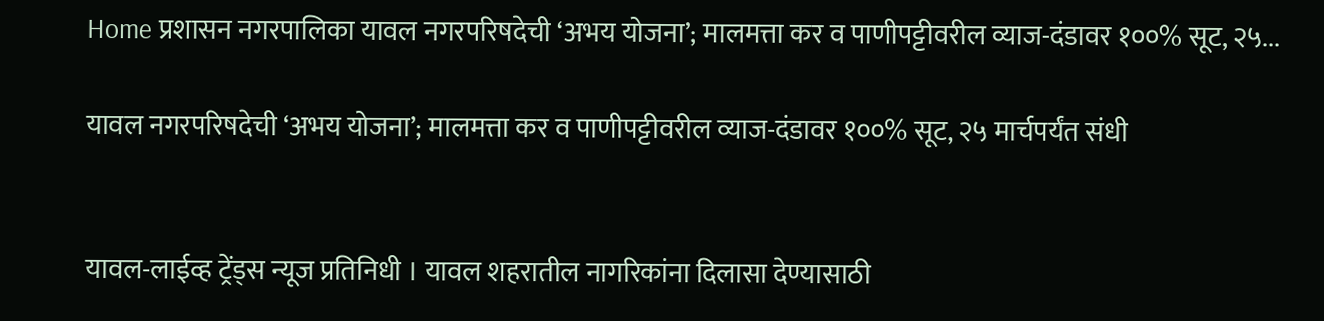Home प्रशासन नगरपालिका यावल नगरपरिषदेची ‘अभय योजना’; मालमत्ता कर व पाणीपट्टीवरील व्याज-दंडावर १००% सूट, २५...

यावल नगरपरिषदेची ‘अभय योजना’; मालमत्ता कर व पाणीपट्टीवरील व्याज-दंडावर १००% सूट, २५ मार्चपर्यंत संधी


यावल-लाईव्ह ट्रेंड्स न्यूज प्रतिनिधी । यावल शहरातील नागरिकांना दिलासा देण्यासाठी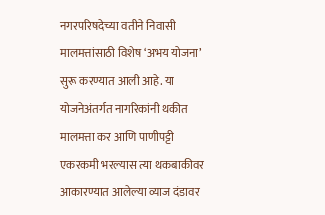नगरपरिषदेच्या वतीने निवासी मालमत्तांसाठी विशेष ‘अभय योजना’ सुरू करण्यात आली आहे. या योजनेअंतर्गत नागरिकांनी थकीत मालमत्ता कर आणि पाणीपट्टी एकरकमी भरल्यास त्या थकबाकीवर आकारण्यात आलेल्या व्याज दंडावर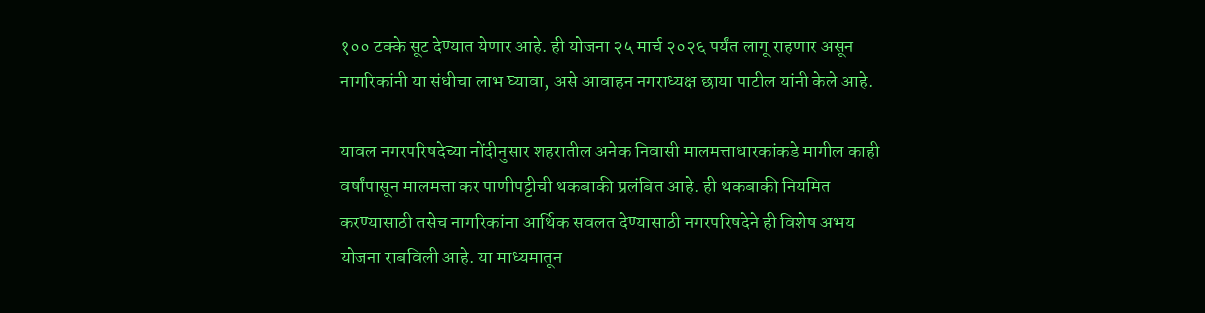१०० टक्के सूट देण्यात येणार आहे. ही योजना २५ मार्च २०२६ पर्यंत लागू राहणार असून नागरिकांनी या संधीचा लाभ घ्यावा, असे आवाहन नगराध्यक्ष छाया पाटील यांनी केले आहे.

यावल नगरपरिषदेच्या नोंदीनुसार शहरातील अनेक निवासी मालमत्ताधारकांकडे मागील काही वर्षांपासून मालमत्ता कर पाणीपट्टीची थकबाकी प्रलंबित आहे. ही थकबाकी नियमित करण्यासाठी तसेच नागरिकांना आर्थिक सवलत देण्यासाठी नगरपरिषदेने ही विशेष अभय योजना राबविली आहे. या माध्यमातून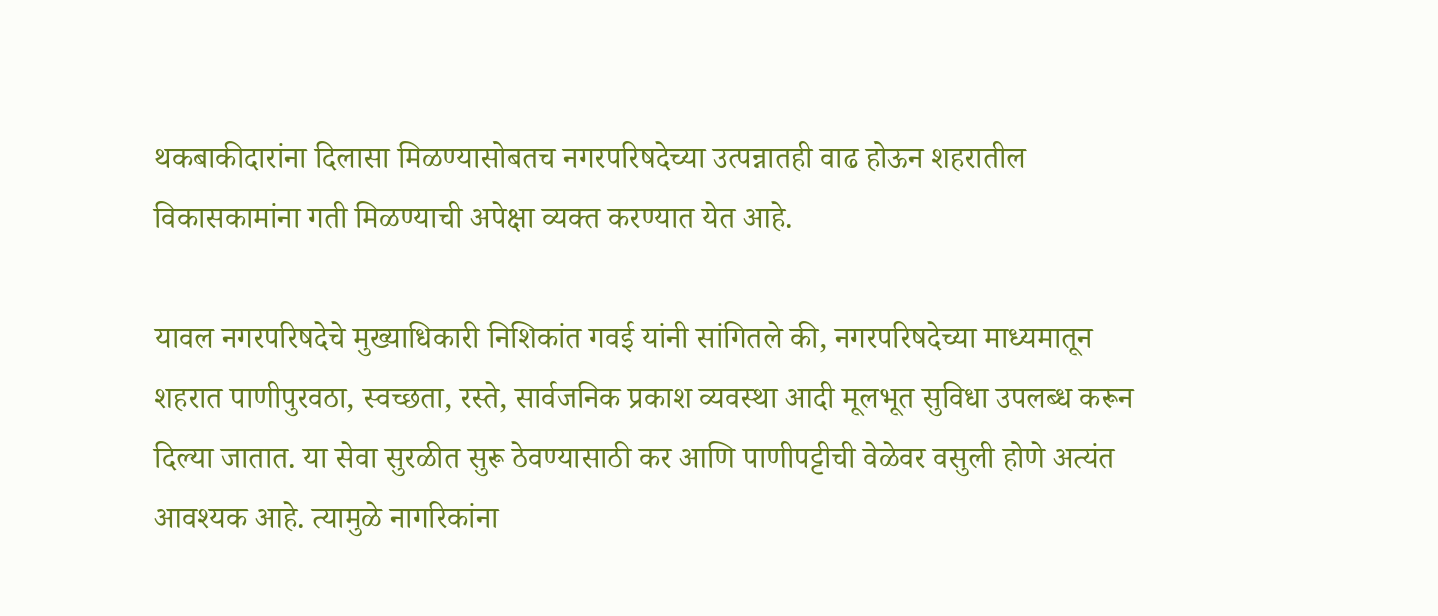थकबाकीदारांना दिलासा मिळण्यासोबतच नगरपरिषदेच्या उत्पन्नातही वाढ होऊन शहरातील विकासकामांना गती मिळण्याची अपेक्षा व्यक्त करण्यात येत आहे.

यावल नगरपरिषदेचे मुख्याधिकारी निशिकांत गवई यांनी सांगितले की, नगरपरिषदेच्या माध्यमातून शहरात पाणीपुरवठा, स्वच्छता, रस्ते, सार्वजनिक प्रकाश व्यवस्था आदी मूलभूत सुविधा उपलब्ध करून दिल्या जातात. या सेवा सुरळीत सुरू ठेवण्यासाठी कर आणि पाणीपट्टीची वेळेवर वसुली होणे अत्यंत आवश्यक आहे. त्यामुळे नागरिकांना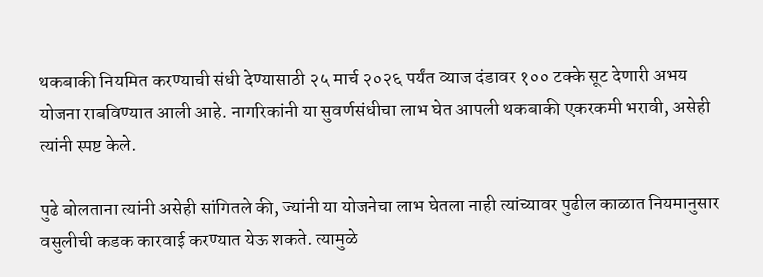थकबाकी नियमित करण्याची संधी देण्यासाठी २५ मार्च २०२६ पर्यंत व्याज दंडावर १०० टक्के सूट देणारी अभय योजना राबविण्यात आली आहे. नागरिकांनी या सुवर्णसंधीचा लाभ घेत आपली थकबाकी एकरकमी भरावी, असेही त्यांनी स्पष्ट केले.

पुढे बोलताना त्यांनी असेही सांगितले की, ज्यांनी या योजनेचा लाभ घेतला नाही त्यांच्यावर पुढील काळात नियमानुसार वसुलीची कडक कारवाई करण्यात येऊ शकते. त्यामुळे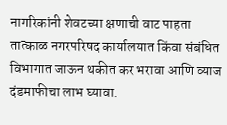नागरिकांनी शेवटच्या क्षणाची वाट पाहता तात्काळ नगरपरिषद कार्यालयात किंवा संबंधित विभागात जाऊन थकीत कर भरावा आणि व्याज दंडमाफीचा लाभ घ्यावा.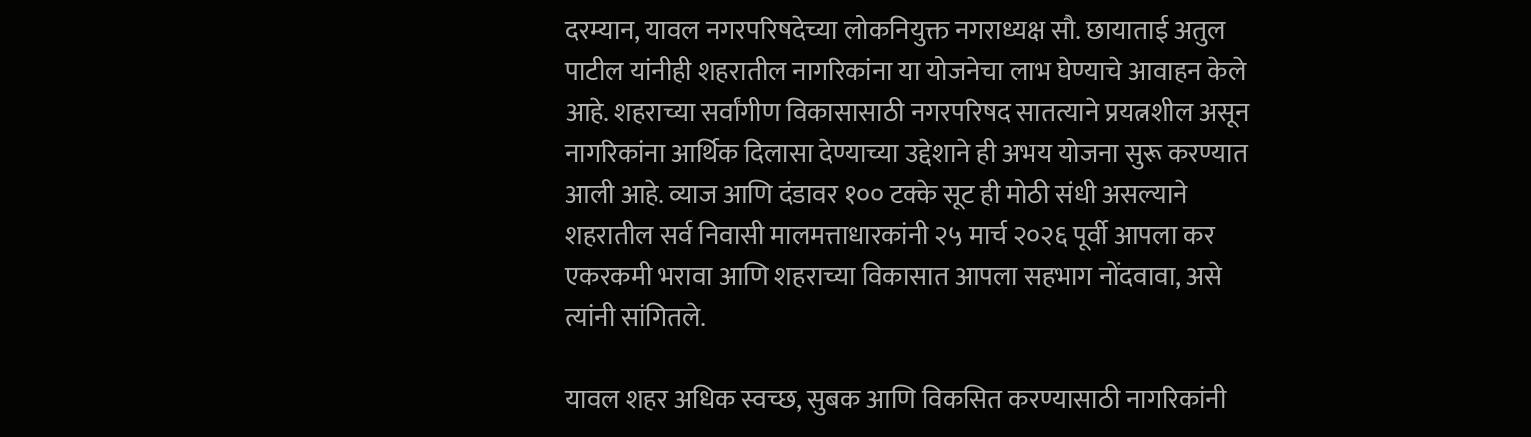दरम्यान, यावल नगरपरिषदेच्या लोकनियुक्त नगराध्यक्ष सौ. छायाताई अतुल पाटील यांनीही शहरातील नागरिकांना या योजनेचा लाभ घेण्याचे आवाहन केले आहे. शहराच्या सर्वांगीण विकासासाठी नगरपरिषद सातत्याने प्रयत्नशील असून नागरिकांना आर्थिक दिलासा देण्याच्या उद्देशाने ही अभय योजना सुरू करण्यात आली आहे. व्याज आणि दंडावर १०० टक्के सूट ही मोठी संधी असल्याने शहरातील सर्व निवासी मालमत्ताधारकांनी २५ मार्च २०२६ पूर्वी आपला कर एकरकमी भरावा आणि शहराच्या विकासात आपला सहभाग नोंदवावा, असे त्यांनी सांगितले.

यावल शहर अधिक स्वच्छ, सुबक आणि विकसित करण्यासाठी नागरिकांनी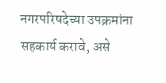नगरपरिषदेच्या उपक्रमांना सहकार्य करावे, असे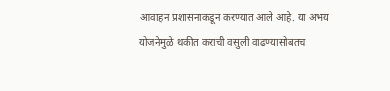आवाहन प्रशासनाकडून करण्यात आले आहे. या अभय योजनेमुळे थकीत कराची वसुली वाढण्यासोबतच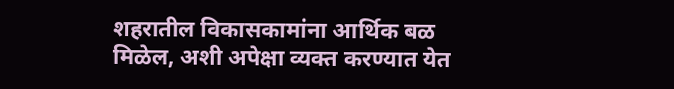शहरातील विकासकामांना आर्थिक बळ मिळेल, अशी अपेक्षा व्यक्त करण्यात येत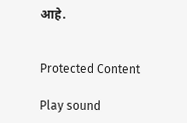आहे.


Protected Content

Play sound